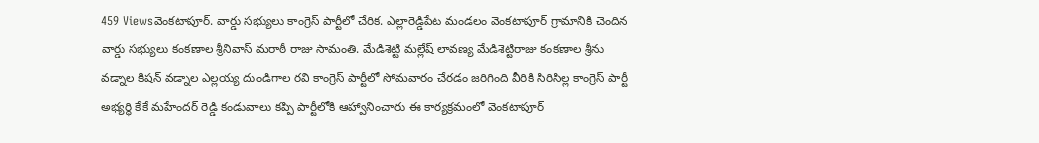459 Viewsవెంకటాపూర్. వార్డు సభ్యులు కాంగ్రెస్ పార్టీలో చేరిక. ఎల్లారెడ్డిపేట మండలం వెంకటాపూర్ గ్రామానికి చెందిన వార్డు సభ్యులు కంకణాల శ్రీనివాస్ మరాఠీ రాజు సామంతి. మేడిశెట్టి మల్లేష్ లావణ్య మేడిశెట్టిరాజు కంకణాల శ్రీను వడ్నాల కిషన్ వడ్నాల ఎల్లయ్య దుండిగాల రవి కాంగ్రెస్ పార్టీలో సోమవారం చేరడం జరిగింది వీరికి సిరిసిల్ల కాంగ్రెస్ పార్టీ అభ్యర్థి కేకే మహేందర్ రెడ్డి కండువాలు కప్పి పార్టీలోకి ఆహ్వానించారు ఈ కార్యక్రమంలో వెంకటాపూర్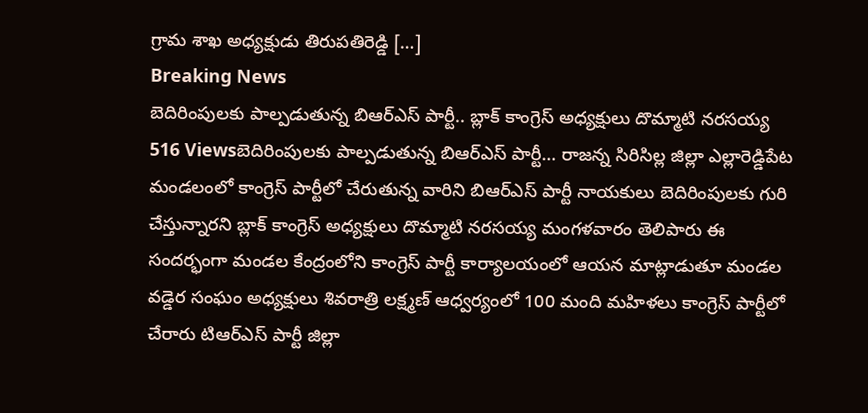గ్రామ శాఖ అధ్యక్షుడు తిరుపతిరెడ్డి […]
Breaking News
బెదిరింపులకు పాల్పడుతున్న బిఆర్ఎస్ పార్టీ.. బ్లాక్ కాంగ్రెస్ అధ్యక్షులు దొమ్మాటి నరసయ్య
516 Viewsబెదిరింపులకు పాల్పడుతున్న బిఆర్ఎస్ పార్టీ… రాజన్న సిరిసిల్ల జిల్లా ఎల్లారెడ్డిపేట మండలంలో కాంగ్రెస్ పార్టీలో చేరుతున్న వారిని బిఆర్ఎస్ పార్టీ నాయకులు బెదిరింపులకు గురి చేస్తున్నారని బ్లాక్ కాంగ్రెస్ అధ్యక్షులు దొమ్మాటి నరసయ్య మంగళవారం తెలిపారు ఈ సందర్భంగా మండల కేంద్రంలోని కాంగ్రెస్ పార్టీ కార్యాలయంలో ఆయన మాట్లాడుతూ మండల వడ్డెర సంఘం అధ్యక్షులు శివరాత్రి లక్ష్మణ్ ఆధ్వర్యంలో 100 మంది మహిళలు కాంగ్రెస్ పార్టీలో చేరారు టిఆర్ఎస్ పార్టీ జిల్లా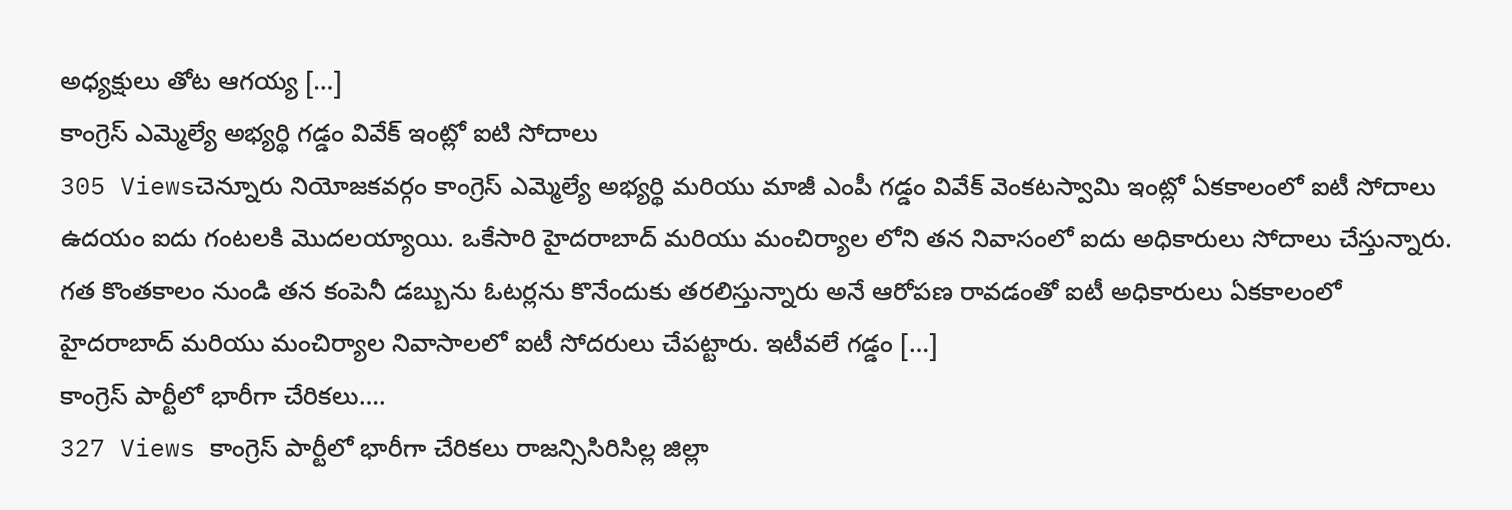అధ్యక్షులు తోట ఆగయ్య […]
కాంగ్రెస్ ఎమ్మెల్యే అభ్యర్థి గడ్డం వివేక్ ఇంట్లో ఐటి సోదాలు
305 Viewsచెన్నూరు నియోజకవర్గం కాంగ్రెస్ ఎమ్మెల్యే అభ్యర్థి మరియు మాజీ ఎంపీ గడ్డం వివేక్ వెంకటస్వామి ఇంట్లో ఏకకాలంలో ఐటీ సోదాలు ఉదయం ఐదు గంటలకి మొదలయ్యాయి. ఒకేసారి హైదరాబాద్ మరియు మంచిర్యాల లోని తన నివాసంలో ఐదు అధికారులు సోదాలు చేస్తున్నారు. గత కొంతకాలం నుండి తన కంపెనీ డబ్బును ఓటర్లను కొనేందుకు తరలిస్తున్నారు అనే ఆరోపణ రావడంతో ఐటీ అధికారులు ఏకకాలంలో హైదరాబాద్ మరియు మంచిర్యాల నివాసాలలో ఐటీ సోదరులు చేపట్టారు. ఇటీవలే గడ్డం […]
కాంగ్రెస్ పార్టీలో భారీగా చేరికలు….
327 Views కాంగ్రెస్ పార్టీలో భారీగా చేరికలు రాజన్సిసిరిసిల్ల జిల్లా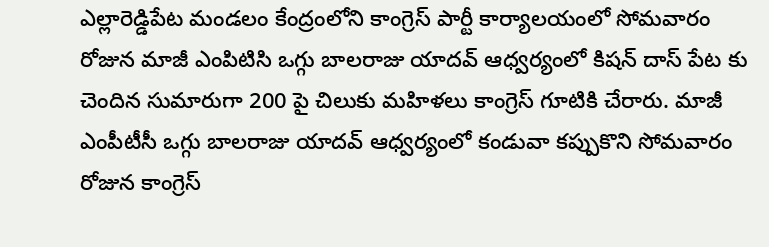ఎల్లారెడ్డిపేట మండలం కేంద్రంలోని కాంగ్రెస్ పార్టీ కార్యాలయంలో సోమవారం రోజున మాజీ ఎంపిటిసి ఒగ్గు బాలరాజు యాదవ్ ఆధ్వర్యంలో కిషన్ దాస్ పేట కు చెందిన సుమారుగా 200 పై చిలుకు మహిళలు కాంగ్రెస్ గూటికి చేరారు. మాజీ ఎంపీటీసీ ఒగ్గు బాలరాజు యాదవ్ ఆధ్వర్యంలో కండువా కప్పుకొని సోమవారం రోజున కాంగ్రెస్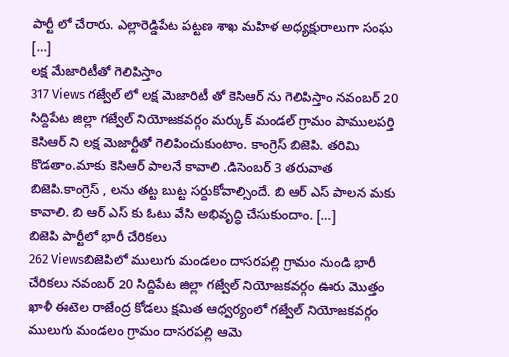పార్టీ లో చేరారు. ఎల్లారెడ్డిపేట పట్టణ శాఖ మహిళ అధ్యక్షురాలుగా సంఘ […]
లక్ష మేజారిటీతో గెలిపిస్తాం
317 Views గజ్వేల్ లో లక్ష మెజారిటీ తో కెసిఆర్ ను గెలిపిస్తాం నవంబర్ 20 సిద్దిపేట జిల్లా గజ్వేల్ నియోజకవర్గం మర్కుక్ మండల్ గ్రామం పాములపర్తి కెసిఆర్ ని లక్ష మెజార్టీతో గెలిపించుకుంటాం. కాంగ్రెస్ బిజెపి. తరిమి కొడతాం.మాకు కెసిఆర్ పాలనే కావాలి .డిసెంబర్ 3 తరువాత బిజెపి.కాంగ్రెస్ , లను తట్ట బుట్ట సర్దుకోవాల్సిందే. బి ఆర్ ఎస్ పాలన మకు కావాలి. బి ఆర్ ఎస్ కు ఓటు వేసి అభివృద్ధి చేసుకుందాం. […]
బిజెపి పార్టీలో భారీ చేరికలు
262 Viewsబిజెపిలో ములుగు మండలం దాసరపల్లి గ్రామం నుండి భారీ చేరికలు నవంబర్ 20 సిద్దిపేట జిల్లా గజ్వేల్ నియోజకవర్గం ఊరు మొత్తం ఖాళీ ఈటెల రాజేంద్ర కోడలు క్షమిత ఆధ్వర్యంలో గజ్వేల్ నియోజకవర్గం ములుగు మండలం గ్రామం దాసరపల్లి ఆమె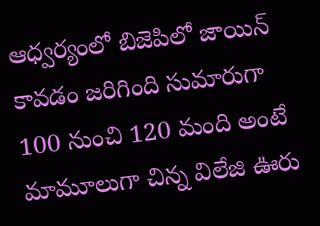ఆధ్వర్యంలో బిజెపిలో జాయిన్ కావడం జరిగింది సుమారుగా 100 నుంచి 120 మంది అంటే మామూలుగా చిన్న విలేజి ఊరు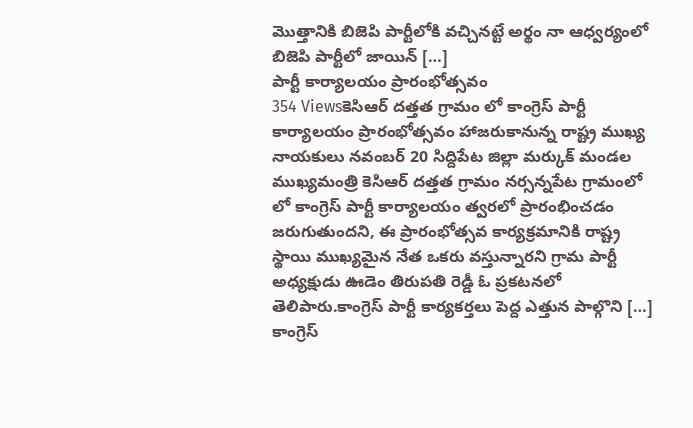మొత్తానికి బిజెపి పార్టీలోకి వచ్చినట్టే అర్థం నా ఆధ్వర్యంలో బిజెపి పార్టీలో జాయిన్ […]
పార్టీ కార్యాలయం ప్రారంభోత్సవం
354 Viewsకెసిఆర్ దత్తత గ్రామం లో కాంగ్రెస్ పార్టీ కార్యాలయం ప్రారంభోత్సవం హాజరుకానున్న రాష్ట్ర ముఖ్య నాయకులు నవంబర్ 20 సిద్దిపేట జిల్లా మర్కుక్ మండల ముఖ్యమంత్రి కెసిఆర్ దత్తత గ్రామం నర్సన్నపేట గ్రామంలో లో కాంగ్రెస్ పార్టీ కార్యాలయం త్వరలో ప్రారంభించడం జరుగుతుందని, ఈ ప్రారంభోత్సవ కార్యక్రమానికి రాష్ట్ర స్థాయి ముఖ్యమైన నేత ఒకరు వస్తున్నారని గ్రామ పార్టీ అధ్యక్షుడు ఊడెం తిరుపతి రెడ్డీ ఓ ప్రకటనలో తెలిపారు.కాంగ్రెస్ పార్టీ కార్యకర్తలు పెద్ద ఎత్తున పాల్గొని […]
కాంగ్రెస్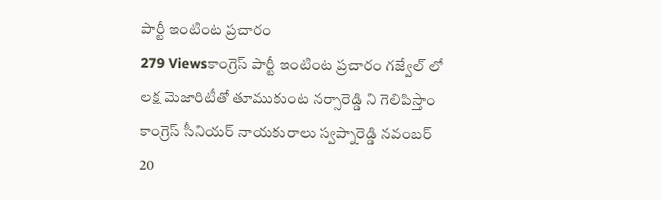పార్టీ ఇంటింట ప్రచారం
279 Viewsకాంగ్రెస్ పార్టీ ఇంటింట ప్రచారం గజ్వేల్ లో లక్ష మెజారిటీతో తూముకుంట నర్సారెడ్డి ని గెలిపిస్తాం కాంగ్రెస్ సీనియర్ నాయకురాలు స్వప్నారెడ్డి నవంబర్ 20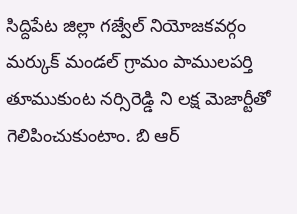సిద్దిపేట జిల్లా గజ్వేల్ నియోజకవర్గం మర్కుక్ మండల్ గ్రామం పాములపర్తి తూముకుంట నర్సిరెడ్డి ని లక్ష మెజార్టీతో గెలిపించుకుంటాం. బి ఆర్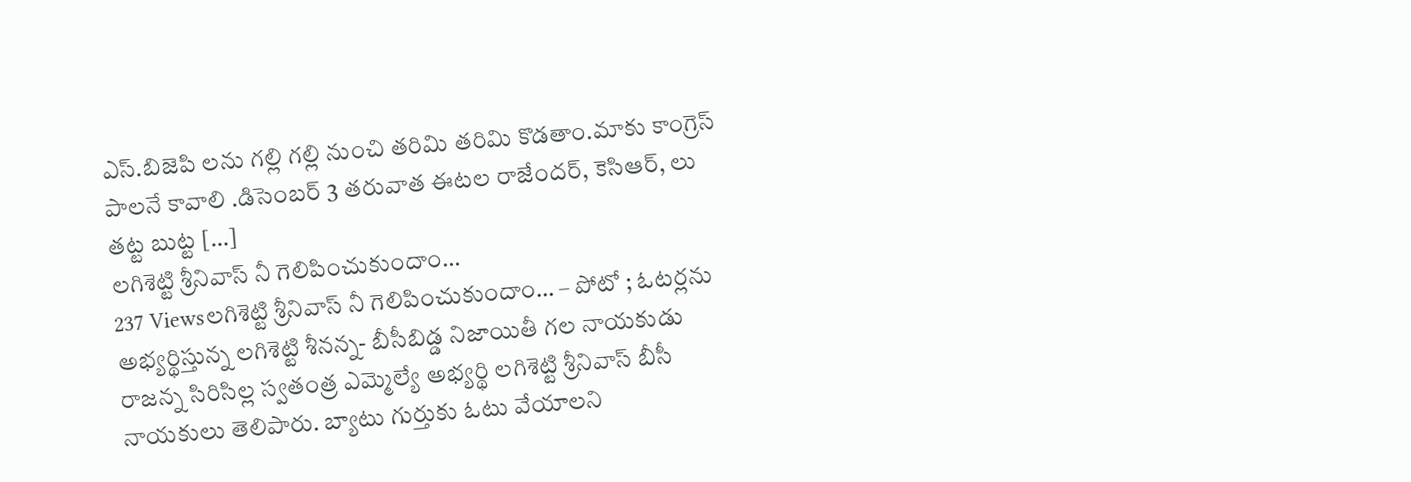ఎస్.బిజెపి లను గల్లి గల్లి నుంచి తరిమి తరిమి కొడతాం.మాకు కాంగ్రెస్ పాలనే కావాలి .డిసెంబర్ 3 తరువాత ఈటల రాజేందర్, కెసిఆర్, లు తట్ట బుట్ట […]
లగిశెట్టి శ్రీనివాస్ నీ గెలిపించుకుందాం…
237 Viewsలగిశెట్టి శ్రీనివాస్ నీ గెలిపించుకుందాం… – పోటో ; ఓటర్లను అభ్యర్థిస్తున్న లగిశెట్టి శీనన్న- బీసీబిడ్డ నిజాయితీ గల నాయకుడు రాజన్న సిరిసిల్ల స్వతంత్ర ఎమ్మెల్యే అభ్యర్థి లగిశెట్టి శ్రీనివాస్ బీసీ నాయకులు తెలిపారు. బ్యాటు గుర్తుకు ఓటు వేయాలని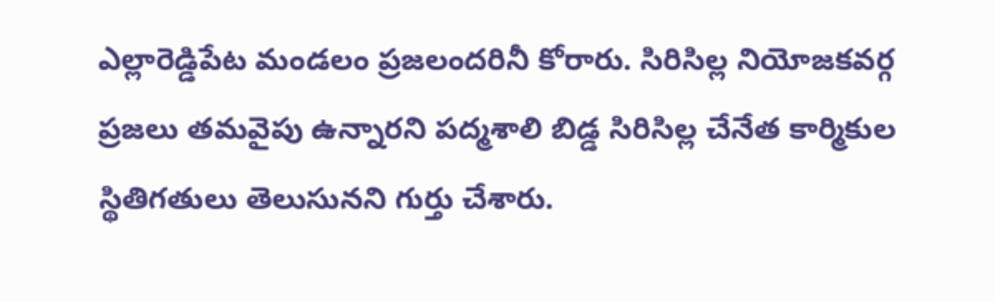ఎల్లారెడ్డిపేట మండలం ప్రజలందరినీ కోరారు. సిరిసిల్ల నియోజకవర్గ ప్రజలు తమవైపు ఉన్నారని పద్మశాలి బిడ్డ సిరిసిల్ల చేనేత కార్మికుల స్థితిగతులు తెలుసునని గుర్తు చేశారు.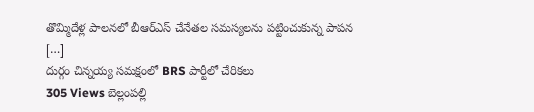తొమ్మిదేళ్ల పాలనలో బీఆర్ఎస్ చేనేతల సమస్యలను పట్టించుకున్న పాపన […]
దుర్గం చిన్నయ్య సమక్షంలో BRS పార్టీలో చేరికలు
305 Views బెల్లంపల్లి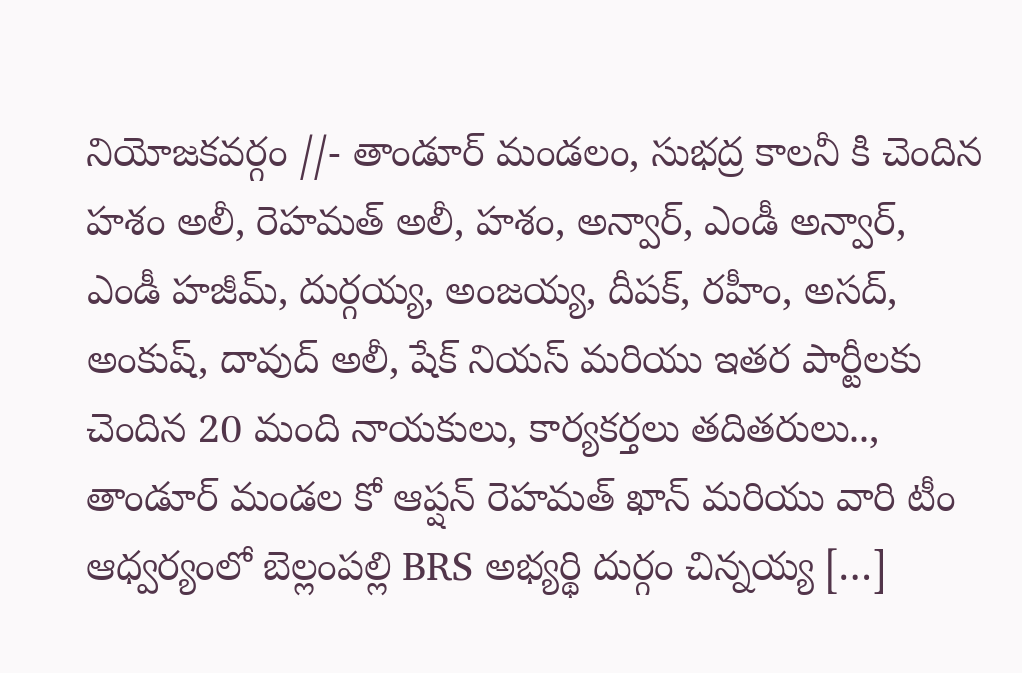నియోజకవర్గం //- తాండూర్ మండలం, సుభద్ర కాలనీ కి చెందిన హశం అలీ, రెహమత్ అలీ, హశం, అన్వార్, ఎండీ అన్వార్, ఎండీ హజీమ్, దుర్గయ్య, అంజయ్య, దీపక్, రహీం, అసద్, అంకుష్, దావుద్ అలీ, షేక్ నియస్ మరియు ఇతర పార్టీలకు చెందిన 20 మంది నాయకులు, కార్యకర్తలు తదితరులు.., తాండూర్ మండల కో ఆప్షన్ రెహమత్ ఖాన్ మరియు వారి టీం ఆధ్వర్యంలో బెల్లంపల్లి BRS అభ్యర్థి దుర్గం చిన్నయ్య […]